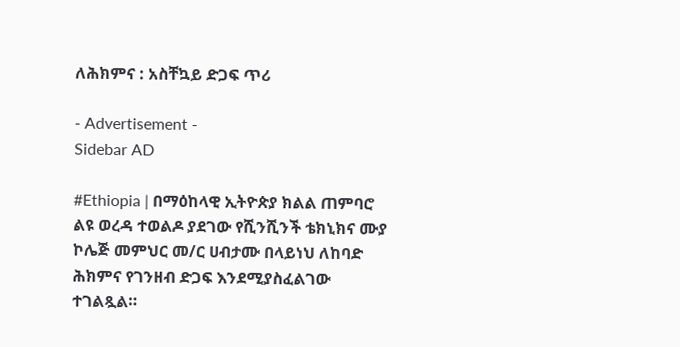ለሕክምና : አስቸኳይ ድጋፍ ጥሪ

- Advertisement -
Sidebar AD

#Ethiopia | በማዕከላዊ ኢትዮጵያ ክልል ጠምባሮ ልዩ ወረዳ ተወልዶ ያደገው የሺንሺንች ቴክኒክና ሙያ ኮሌጅ መምህር መ/ር ሀብታሙ በላይነህ ለከባድ ሕክምና የገንዘብ ድጋፍ እንደሚያስፈልገው ተገልጿል።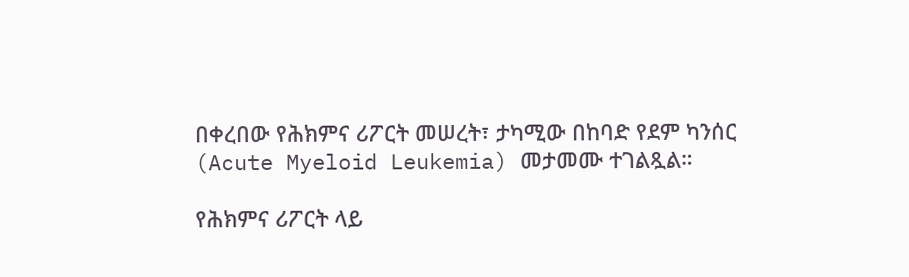በቀረበው የሕክምና ሪፖርት መሠረት፣ ታካሚው በከባድ የደም ካንሰር (Acute Myeloid Leukemia) መታመሙ ተገልጿል።

የሕክምና ሪፖርት ላይ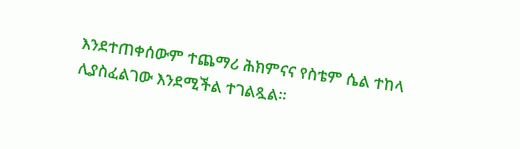እንደተጠቀሰውም ተጨማሪ ሕክምናና የስቴም ሴል ተከላ ሊያስፈልገው እንደሚችል ተገልጿል።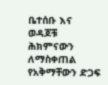ቤተሰቡ እና ወዳጆቹ ሕክምናውን ለማስቀጠል የአቅማቸውን ድጋፍ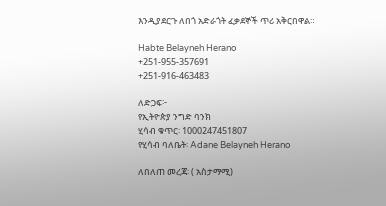እንዲያደርጉ ለበጎ አድራጎት ፈቃደኞች ጥሪ አቅርበዋል።

Habte Belayneh Herano
+251-955-357691
+251-916-463483

ለድጋፍ፦
የኢትዮጵያ ንግድ ባንክ
ሂሳብ ቁጥር፡ 1000247451807
የሂሳብ ባለቤት፡ Adane Belayneh Herano

ለበለጠ መረጃ፡ ( አስታማሚ)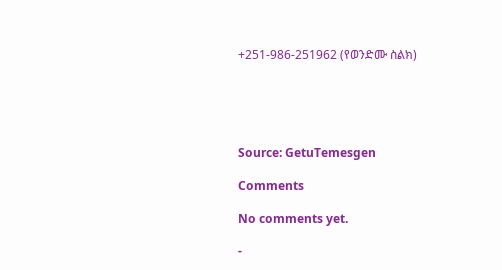+251-986-251962 (የወንድሙ ስልክ)





Source: GetuTemesgen

Comments

No comments yet.

-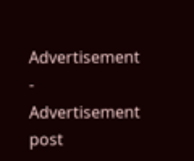Advertisement -
Advertisement post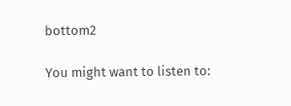bottom2

You might want to listen to: